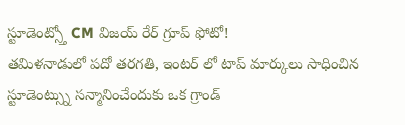స్టూడెంట్స్తో CM విజయ్ రేర్ గ్రూప్ ఫోటో!
తమిళనాడులో పదో తరగతి, ఇంటర్ లో టాప్ మార్కులు సాధించిన స్టూడెంట్స్ను సన్మానించేందుకు ఒక గ్రాండ్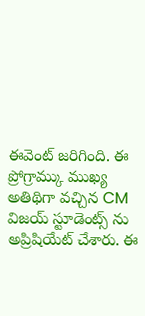ఈవెంట్ జరిగింది. ఈ ప్రోగ్రామ్కు ముఖ్య అతిథిగా వచ్చిన CM విజయ్ స్టూడెంట్స్ ను అప్రిషియేట్ చేశారు. ఈ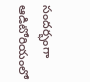సందర్భంగా ఆడిటోరియంలో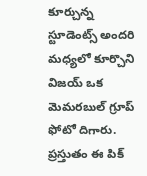కూర్చున్న స్టూడెంట్స్ అందరి మధ్యలో కూర్చొని విజయ్ ఒక మెమరబుల్ గ్రూప్ ఫోటో దిగారు. ప్రస్తుతం ఈ పిక్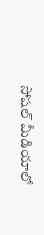సోషల్ మీడియాలో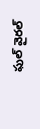ఫుల్ వైరల్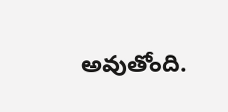అవుతోంది.